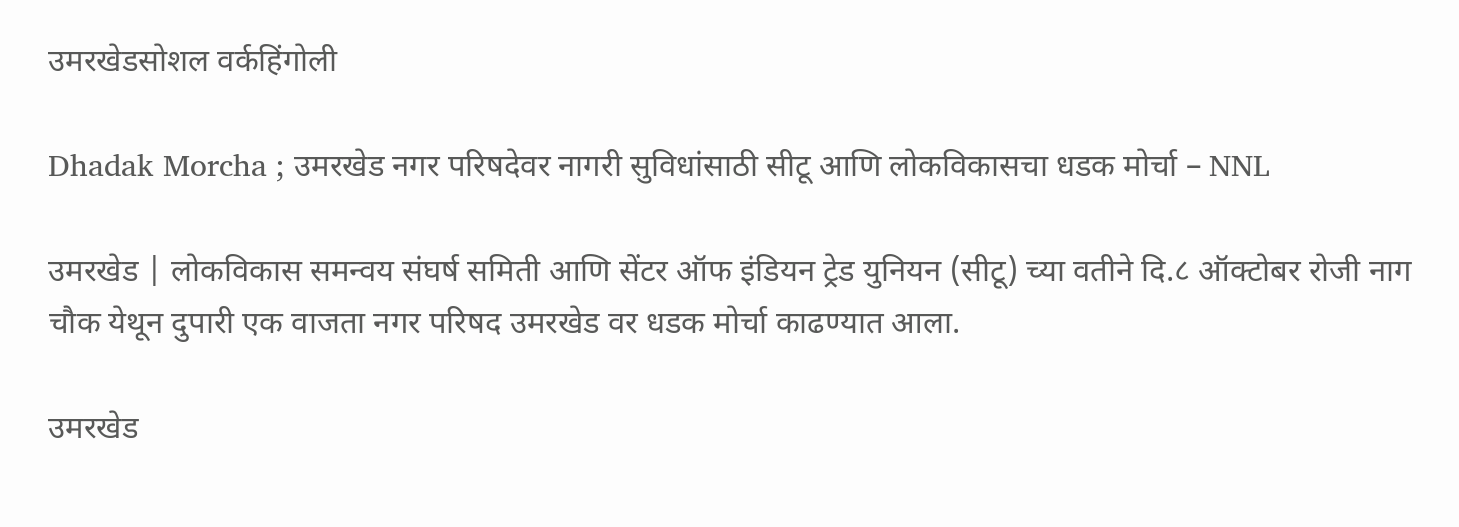उमरखेडसोशल वर्कहिंगोली

Dhadak Morcha ; उमरखेड नगर परिषदेवर नागरी सुविधांसाठी सीटू आणि लोकविकासचा धडक मोर्चा – NNL

उमरखेड | लोकविकास समन्वय संघर्ष समिती आणि सेंटर ऑफ इंडियन ट्रेड युनियन (सीटू) च्या वतीने दि.८ ऑक्टोबर रोजी नाग चौक येथून दुपारी एक वाजता नगर परिषद उमरखेड वर धडक मोर्चा काढण्यात आला.

उमरखेड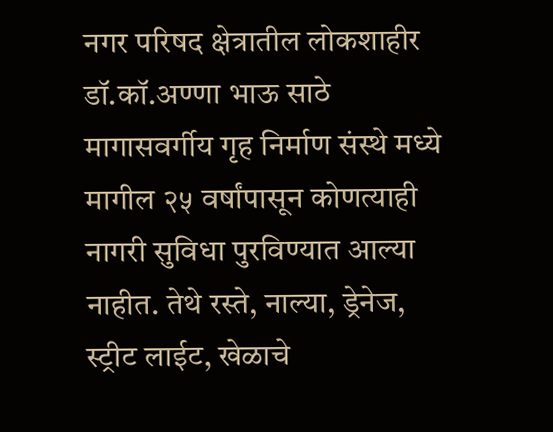नगर परिषद क्षेत्रातील लोकशाहीर डॉ.कॉ.अण्णा भाऊ साठे मागासवर्गीय गृह निर्माण संस्थे मध्ये मागील २५ वर्षांपासून कोणत्याही नागरी सुविधा पुरविण्यात आल्या नाहीत. तेथे रस्ते, नाल्या, ड्रेनेज, स्ट्रीट लाईट, खेळाचे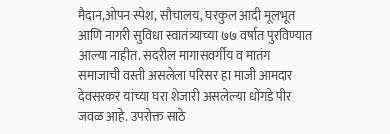मैदान,ओपन स्पेश, सौचालय, घरकुल आदी मूलभूत आणि नागरी सुविधा स्वातंत्र्याच्या ७७ वर्षात पुरविण्यात आल्या नाहीत. सदरील मागासवर्गीय व मातंग समाजाची वस्ती असलेला परिसर हा माजी आमदार देवसरकर यांच्या घरा शेजारी असलेल्या धोंगडे पीर जवळ आहे. उपरोक्त साठे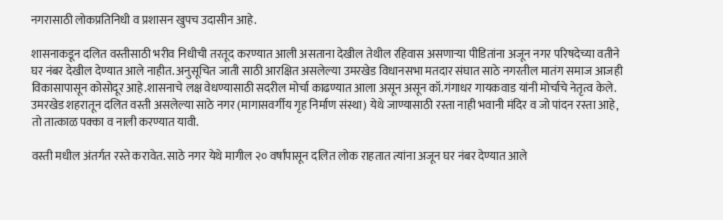नगरासाठी लोकप्रतिनिधी व प्रशासन खुपच उदासीन आहे.

शासनाकडून दलित वस्तीसाठी भरीव निधीची तरतूद करण्यात आली असताना देखील तेथील रहिवास असणाऱ्या पीडितांना अजून नगर परिषदेच्या वतीने घर नंबर देखील देण्यात आले नाहीत. अनुसूचित जाती साठी आरक्षित असलेल्या उमरखेड विधानसभा मतदार संघात साठे नगरतील मातंग समाज आजही विकासापासून कोसोदूर आहे.शासनाचे लक्ष वेधण्यासाठी सदरील मोर्चा काढण्यात आला असून असून कॉ.गंगाधर गायकवाड यांनी मोर्चाचे नेतृत्व केले. उमरखेड शहरातून दलित वस्ती असलेल्या साठे नगर (मागासवर्गीय गृह निर्माण संस्था) येथे जाण्यासाठी रस्ता नाही भवानी मंदिर व जो पांदन रस्ता आहे, तो तात्काळ पक्का व नाली करण्यात यावी.

वस्ती मधील अंतर्गत रस्ते करावेत. साठे नगर येथे मागील २० वर्षांपासून दलित लोक राहतात त्यांना अजून घर नंबर देण्यात आले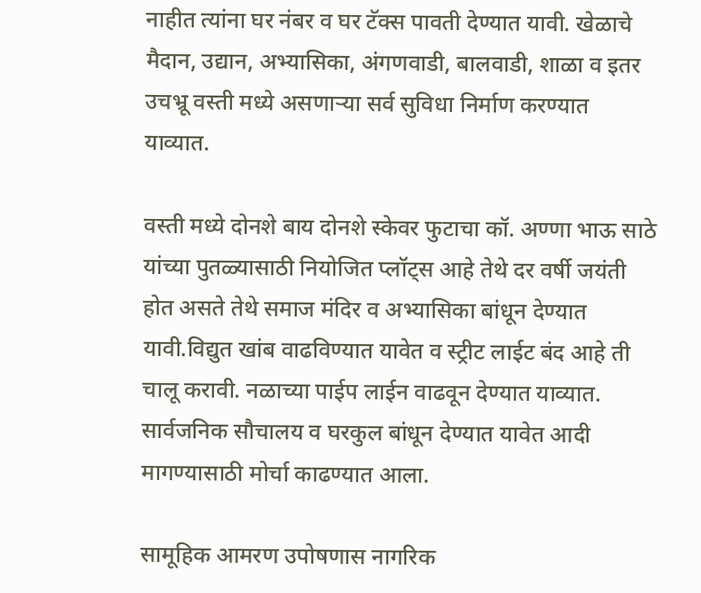नाहीत त्यांना घर नंबर व घर टॅक्स पावती देण्यात यावी. खेळाचे मैदान, उद्यान, अभ्यासिका, अंगणवाडी, बालवाडी, शाळा व इतर उचभ्रू वस्ती मध्ये असणाऱ्या सर्व सुविधा निर्माण करण्यात याव्यात.

वस्ती मध्ये दोनशे बाय दोनशे स्केवर फुटाचा कॉ. अण्णा भाऊ साठे यांच्या पुतळ्यासाठी नियोजित प्लॉट्स आहे तेथे दर वर्षी जयंती होत असते तेथे समाज मंदिर व अभ्यासिका बांधून देण्यात यावी.विद्युत खांब वाढविण्यात यावेत व स्ट्रीट लाईट बंद आहे ती चालू करावी. नळाच्या पाईप लाईन वाढवून देण्यात याव्यात. सार्वजनिक सौचालय व घरकुल बांधून देण्यात यावेत आदी मागण्यासाठी मोर्चा काढण्यात आला.

सामूहिक आमरण उपोषणास नागरिक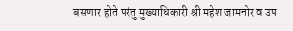बसणार होते परंतु मुख्याधिकारी श्री महेश जामनोर व उप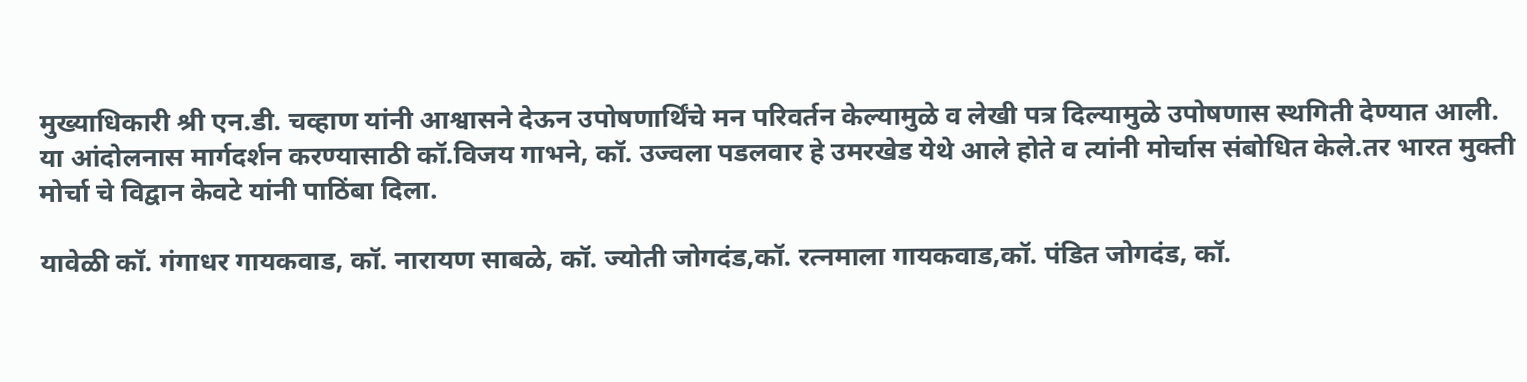मुख्याधिकारी श्री एन.डी. चव्हाण यांनी आश्वासने देऊन उपोषणार्थिंचे मन परिवर्तन केल्यामुळे व लेखी पत्र दिल्यामुळे उपोषणास स्थगिती देण्यात आली. या आंदोलनास मार्गदर्शन करण्यासाठी कॉ.विजय गाभने, कॉ. उज्वला पडलवार हे उमरखेड येथे आले होते व त्यांनी मोर्चास संबोधित केले.तर भारत मुक्ती मोर्चा चे विद्वान केवटे यांनी पाठिंबा दिला.

यावेळी कॉ. गंगाधर गायकवाड, कॉ. नारायण साबळे, कॉ. ज्योती जोगदंड,कॉ. रत्नमाला गायकवाड,कॉ. पंडित जोगदंड, कॉ.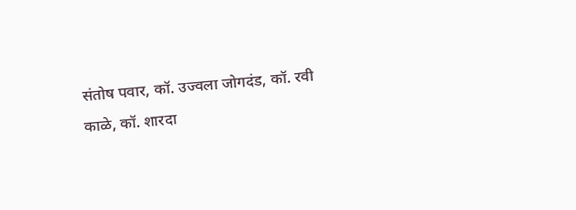संतोष पवार, कॉ. उज्वला जोगदंड, कॉ. रवी काळे, कॉ. शारदा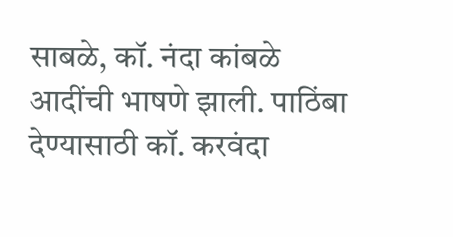साबळे, कॉ. नंदा कांबळे आदींची भाषणे झाली. पाठिंबा देण्यासाठी कॉ. करवंदा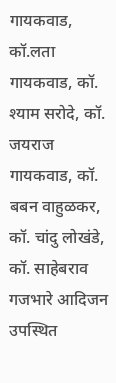गायकवाड, कॉ.लता गायकवाड, कॉ. श्याम सरोदे, कॉ. जयराज गायकवाड, कॉ. बबन वाहुळकर, कॉ. चांदु लोखंडे, कॉ. साहेबराव गजभारे आदिजन उपस्थित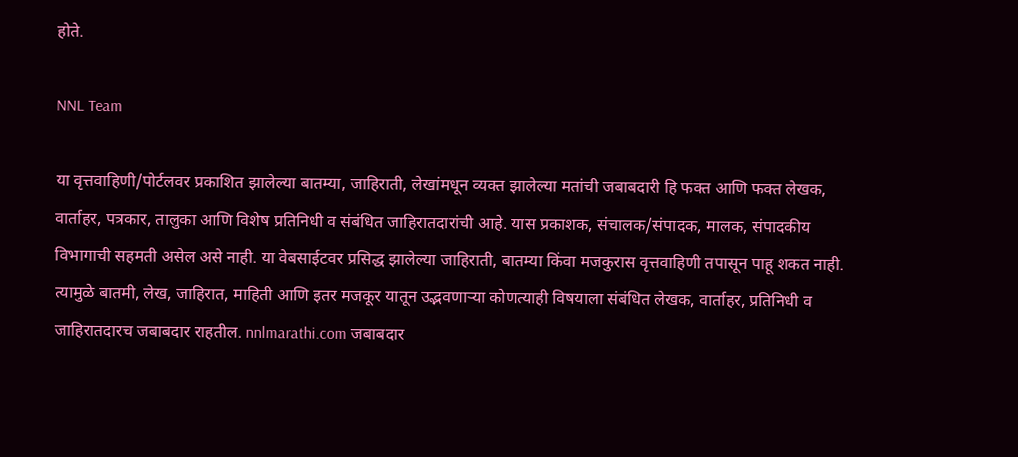होते.

NNL Team

या वृत्तवाहिणी/पोर्टलवर प्रकाशित झालेल्या बातम्या, जाहिराती, लेखांमधून व्यक्त झालेल्या मतांची जबाबदारी हि फक्त आणि फक्त लेखक, वार्ताहर, पत्रकार, तालुका आणि विशेष प्रतिनिधी व संबंधित जाहिरातदारांची आहे. यास प्रकाशक, संचालक/संपादक, मालक, संपादकीय विभागाची सहमती असेल असे नाही. या वेबसाईटवर प्रसिद्ध झालेल्या जाहिराती, बातम्या किंवा मजकुरास वृत्तवाहिणी तपासून पाहू शकत नाही. त्यामुळे बातमी, लेख, जाहिरात, माहिती आणि इतर मजकूर यातून उद्भवणाऱ्या कोणत्याही विषयाला संबंधित लेखक, वार्ताहर, प्रतिनिधी व जाहिरातदारच जबाबदार राहतील. nnlmarathi.com जबाबदार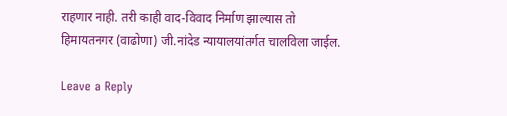राहणार नाही. तरी काही वाद-विवाद निर्माण झाल्यास तो हिमायतनगर (वाढोणा) जी.नांदेड न्यायालयांतर्गत चालविला जाईल.

Leave a Reply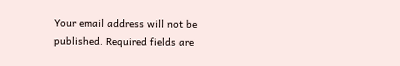Your email address will not be published. Required fields are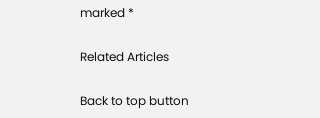marked *

Related Articles

Back to top button